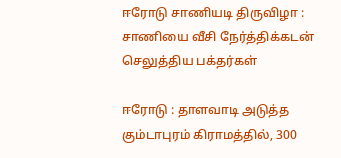ஈரோடு சாணியடி திருவிழா : சாணியை வீசி நேர்த்திக்கடன் செலுத்திய பக்தர்கள்

ஈரோடு : தாளவாடி அடுத்த கும்டாபுரம் கிராமத்தில், 300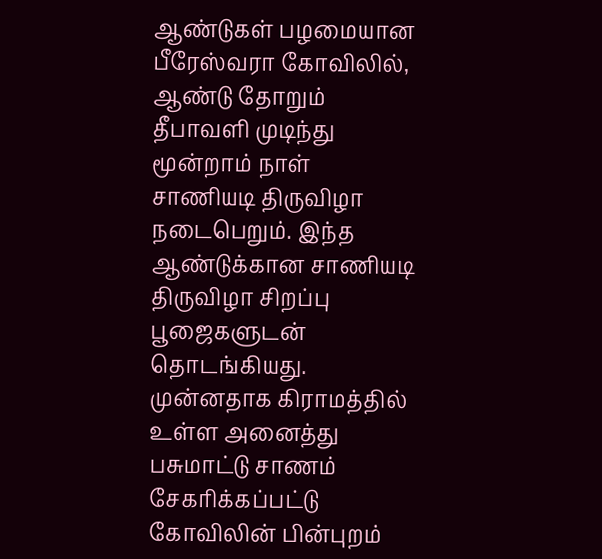ஆண்டுகள் பழமையான பீரேஸ்வரா கோவிலில், ஆண்டு தோறும் தீபாவளி முடிந்து மூன்றாம் நாள் சாணியடி திருவிழா நடைபெறும். இந்த ஆண்டுக்கான சாணியடி திருவிழா சிறப்பு பூஜைகளுடன் தொடங்கியது. முன்னதாக கிராமத்தில் உள்ள அனைத்து பசுமாட்டு சாணம் சேகரிக்கப்பட்டு கோவிலின் பின்புறம்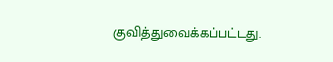குவித்துவைக்கப்பட்டது.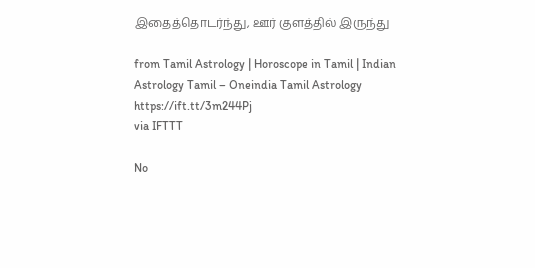இதைத்தொடர்ந்து, ஊர் குளத்தில் இருந்து

from Tamil Astrology | Horoscope in Tamil | Indian Astrology Tamil – Oneindia Tamil Astrology https://ift.tt/3m244Pj
via IFTTT

No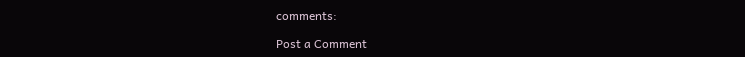comments:

Post a Comment